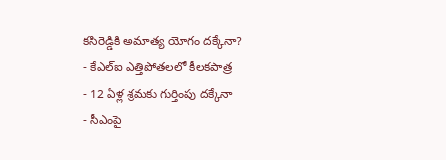కసిరెడ్డికి అమాత్య యోగం దక్కేనా?
- కేఎల్ఐ ఎత్తిపోతలలో కీలకపాత్ర
- 12 ఏళ్ల శ్రమకు గుర్తింపు దక్కేనా
- సీఎంపై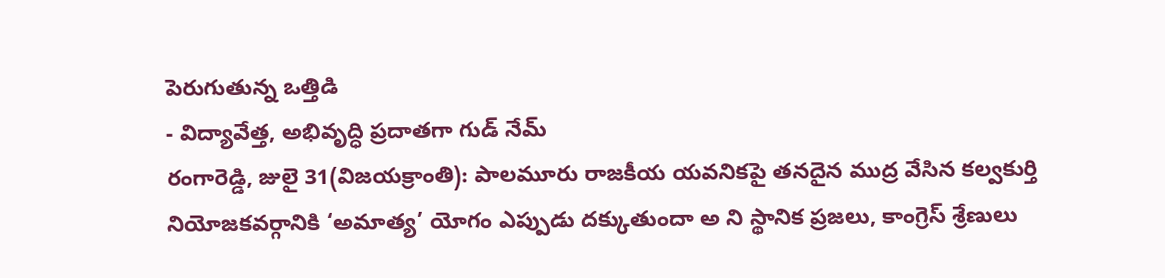పెరుగుతున్న ఒత్తిడి
- విద్యావేత్త, అభివృద్ధి ప్రదాతగా గుడ్ నేమ్
రంగారెడ్డి, జులై 31(విజయక్రాంతి): పాలమూరు రాజకీయ యవనికపై తనదైన ముద్ర వేసిన కల్వకుర్తి నియోజకవర్గానికి ‘అమాత్య’ యోగం ఎప్పుడు దక్కుతుందా అ ని స్థానిక ప్రజలు, కాంగ్రెస్ శ్రేణులు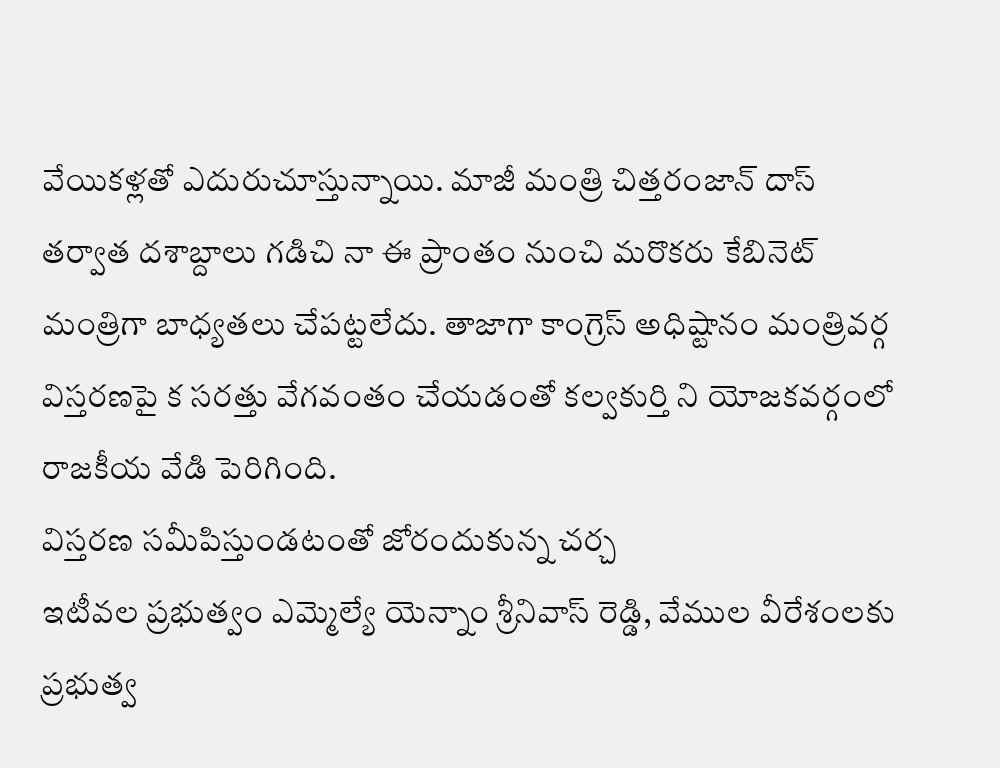వేయికళ్లతో ఎదురుచూస్తున్నాయి. మాజీ మంత్రి చిత్తరంజాన్ దాస్ తర్వాత దశాబ్దాలు గడిచి నా ఈ ప్రాంతం నుంచి మరొకరు కేబినెట్ మంత్రిగా బాధ్యతలు చేపట్టలేదు. తాజాగా కాంగ్రెస్ అధిష్టానం మంత్రివర్గ విస్తరణపై క సరత్తు వేగవంతం చేయడంతో కల్వకుర్తి ని యోజకవర్గంలో రాజకీయ వేడి పెరిగింది.
విస్తరణ సమీపిస్తుండటంతో జోరందుకున్న చర్చ
ఇటీవల ప్రభుత్వం ఎమ్మెల్యే యెన్నాం శ్రీనివాస్ రెడ్డి, వేముల వీరేశంలకు ప్రభుత్వ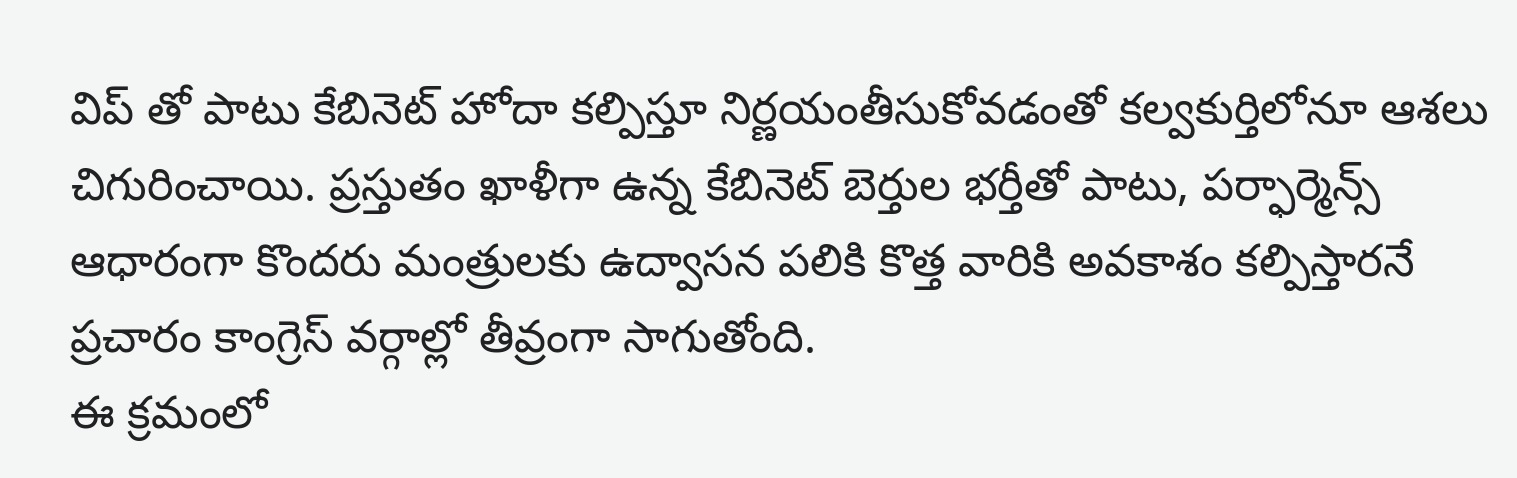విప్ తో పాటు కేబినెట్ హోదా కల్పిస్తూ నిర్ణయంతీసుకోవడంతో కల్వకుర్తిలోనూ ఆశలు చిగురించాయి. ప్రస్తుతం ఖాళీగా ఉన్న కేబినెట్ బెర్తుల భర్తీతో పాటు, పర్ఫార్మెన్స్ ఆధారంగా కొందరు మంత్రులకు ఉద్వాసన పలికి కొత్త వారికి అవకాశం కల్పిస్తారనే ప్రచారం కాంగ్రెస్ వర్గాల్లో తీవ్రంగా సాగుతోంది.
ఈ క్రమంలో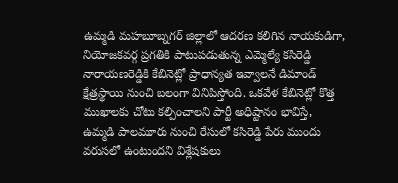ఉమ్మడి మహబూబ్నగర్ జిల్లాలో ఆదరణ కలిగిన నాయకుడిగా, నియోజకవర్గ ప్రగతికి పాటుపడుతున్న ఎమ్మెల్యే కసిరెడ్డి నారాయణరెడ్డికి కేబినెట్లో ప్రాధాన్యత ఇవ్వాలనే డిమాండ్ క్షేత్రస్థాయి నుంచి బలంగా వినిపిస్తోంది. ఒకవేళ కేబినెట్లో కొత్త ముఖాలకు చోటు కల్పించాలని పార్టీ అధిష్టానం భావిస్తే, ఉమ్మడి పాలమూరు నుంచి రేసులో కసిరెడ్డి పేరు ముందు వరుసలో ఉంటుందని విశ్లేషకులు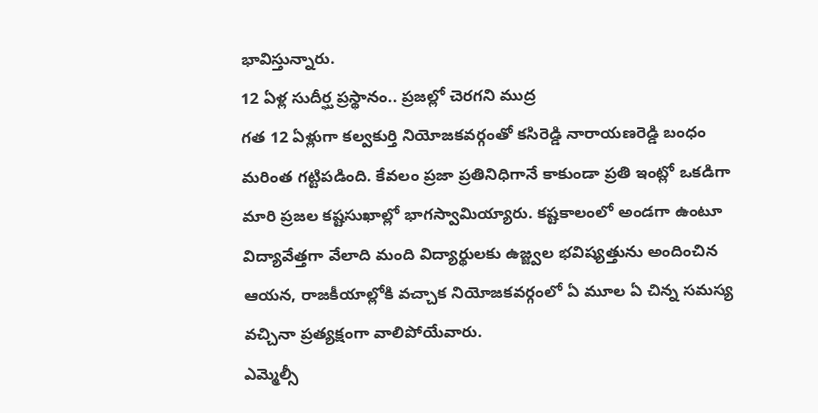భావిస్తున్నారు.
12 ఏళ్ల సుదీర్ఘ ప్రస్థానం.. ప్రజల్లో చెరగని ముద్ర
గత 12 ఏళ్లుగా కల్వకుర్తి నియోజకవర్గంతో కసిరెడ్డి నారాయణరెడ్డి బంధం మరింత గట్టిపడింది. కేవలం ప్రజా ప్రతినిధిగానే కాకుండా ప్రతి ఇంట్లో ఒకడిగా మారి ప్రజల కష్టసుఖాల్లో భాగస్వామియ్యారు. కష్టకాలంలో అండగా ఉంటూ విద్యావేత్తగా వేలాది మంది విద్యార్థులకు ఉజ్జ్వల భవిష్యత్తును అందించిన ఆయన, రాజకీయాల్లోకి వచ్చాక నియోజకవర్గంలో ఏ మూల ఏ చిన్న సమస్య వచ్చినా ప్రత్యక్షంగా వాలిపోయేవారు.
ఎమ్మెల్సీ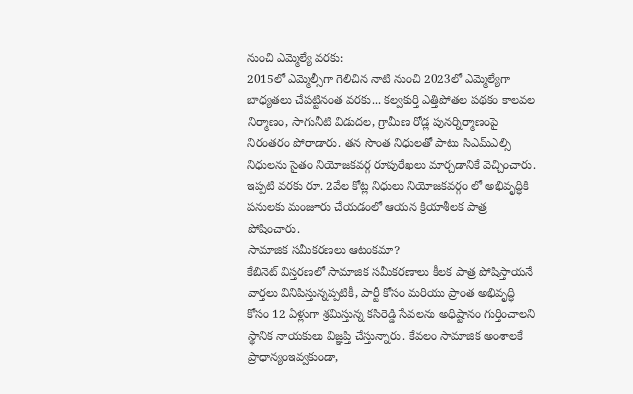నుంచి ఎమ్మెల్యే వరకు:
2015లో ఎమ్మెల్సీగా గెలిచిన నాటి నుంచి 2023లో ఎమ్మెల్యేగా బాధ్యతలు చేపట్టినంత వరకు... కల్వకుర్తి ఎత్తిపోతల పథకం కాలవల నిర్మాణం, సాగునీటి విడుదల, గ్రామీణ రోడ్ల పునర్నిర్మాణంపై నిరంతరం పోరాడారు. తన సొంత నిధులతో పాటు సిఎమ్ఎల్సి నిధులను సైతం నియోజకవర్గ రూపురేఖలు మార్చడానికే వెచ్చించారు. ఇప్పటి వరకు రూ. 2వేల కోట్ల నిధులు నియోజకవర్గం లో అభివృద్ధికి పనులకు మంజూరు చేయడంలో ఆయన క్రియాశీలక పాత్ర పోషించారు.
సామాజిక సమీకరణలు ఆటంకమా?
కేబినెట్ విస్తరణలో సామాజిక సమీకరణాలు కీలక పాత్ర పోషిస్తాయనే వార్తలు వినిపిస్తున్నప్పటికీ, పార్టీ కోసం మరియు ప్రాంత అభివృద్ధి కోసం 12 ఏళ్లుగా శ్రమిస్తున్న కసిరెడ్డి సేవలను అధిష్టానం గుర్తించాలని స్థానిక నాయకులు విజ్ఞప్తి చేస్తున్నారు. కేవలం సామాజిక అంశాలకే ప్రాధాన్యంఇవ్వకుండా,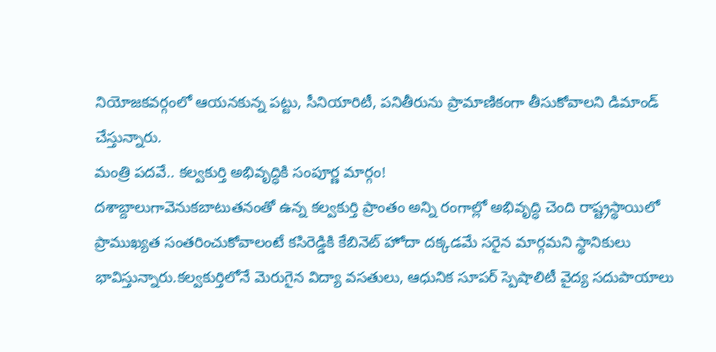నియోజకవర్గంలో ఆయనకున్న పట్టు, సీనియారిటీ, పనితీరును ప్రామాణికంగా తీసుకోవాలని డిమాండ్ చేస్తున్నారు.
మంత్రి పదవే.. కల్వకుర్తి అభివృద్ధికి సంపూర్ణ మార్గం!
దశాబ్దాలుగావెనుకబాటుతనంతో ఉన్న కల్వకుర్తి ప్రాంతం అన్ని రంగాల్లో అభివృద్ధి చెంది రాష్ట్రస్థాయిలో ప్రాముఖ్యత సంతరించుకోవాలంటే కసిరెడ్డికి కేబినెట్ హోదా దక్కడమే సరైన మార్గమని స్థానికులు భావిస్తున్నారు.కల్వకుర్తిలోనే మెరుగైన విద్యా వసతులు, ఆధునిక సూపర్ స్పెషాలిటీ వైద్య సదుపాయాలు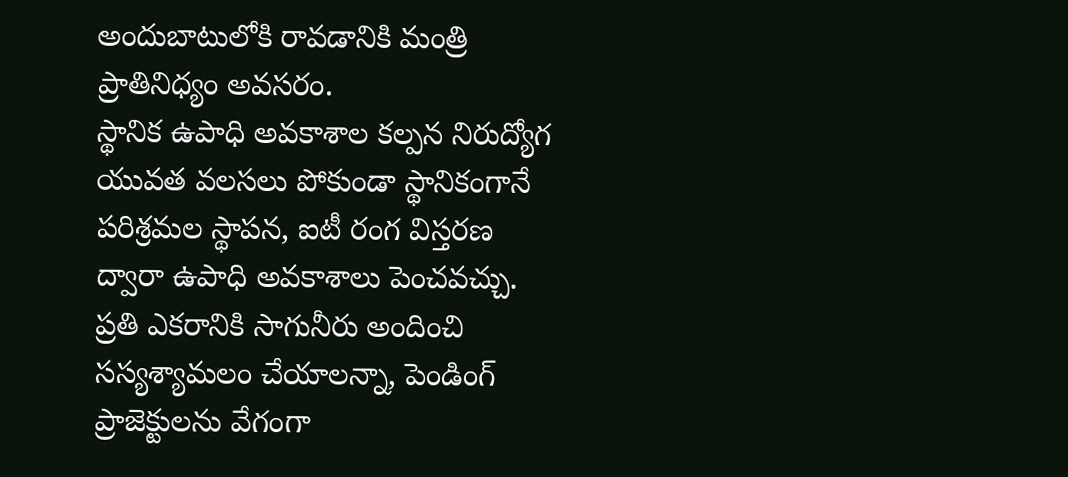అందుబాటులోకి రావడానికి మంత్రి ప్రాతినిధ్యం అవసరం.
స్థానిక ఉపాధి అవకాశాల కల్పన నిరుద్యోగ యువత వలసలు పోకుండా స్థానికంగానే పరిశ్రమల స్థాపన, ఐటీ రంగ విస్తరణ ద్వారా ఉపాధి అవకాశాలు పెంచవచ్చు. ప్రతి ఎకరానికి సాగునీరు అందించి సస్యశ్యామలం చేయాలన్నా, పెండింగ్ ప్రాజెక్టులను వేగంగా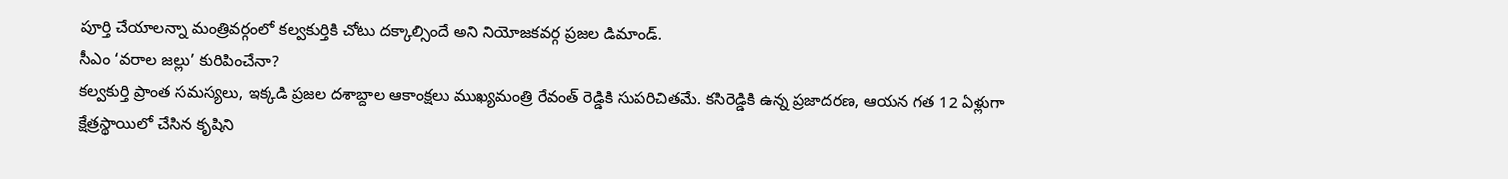పూర్తి చేయాలన్నా మంత్రివర్గంలో కల్వకుర్తికి చోటు దక్కాల్సిందే అని నియోజకవర్గ ప్రజల డిమాండ్.
సీఎం ‘వరాల జల్లు’ కురిపించేనా?
కల్వకుర్తి ప్రాంత సమస్యలు, ఇక్కడి ప్రజల దశాబ్దాల ఆకాంక్షలు ముఖ్యమంత్రి రేవంత్ రెడ్డికి సుపరిచితమే. కసిరెడ్డికి ఉన్న ప్రజాదరణ, ఆయన గత 12 ఏళ్లుగా క్షేత్రస్థాయిలో చేసిన కృషిని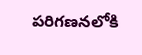పరిగణనలోకి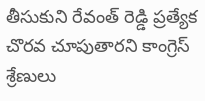తీసుకుని రేవంత్ రెడ్డి ప్రత్యేక చొరవ చూపుతారని కాంగ్రెస్ శ్రేణులు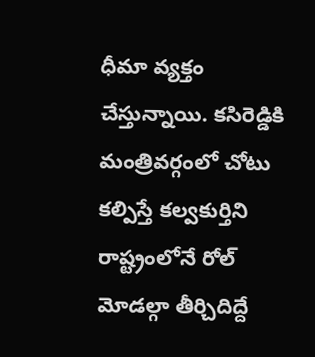ధీమా వ్యక్తం చేస్తున్నాయి. కసిరెడ్డికి మంత్రివర్గంలో చోటు కల్పిస్తే కల్వకుర్తిని రాష్ట్రంలోనే రోల్ మోడల్గా తీర్చిదిద్దే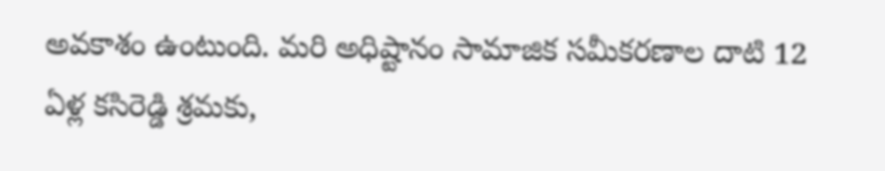అవకాశం ఉంటుంది. మరి అధిష్టానం సామాజిక సమీకరణాల దాటి 12 ఏళ్ల కసిరెడ్డి శ్రమకు,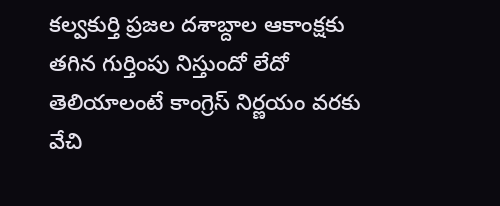కల్వకుర్తి ప్రజల దశాబ్దాల ఆకాంక్షకు తగిన గుర్తింపు నిస్తుందో లేదో తెలియాలంటే కాంగ్రెస్ నిర్ణయం వరకు వేచి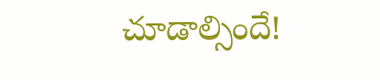చూడాల్సిందే!